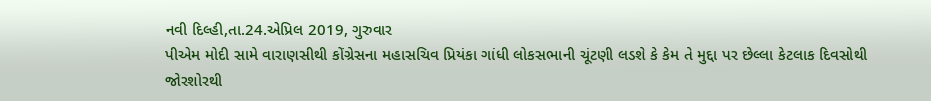નવી દિલ્હી,તા.24.એપ્રિલ 2019, ગુરુવાર
પીએમ મોદી સામે વારાણસીથી કોંગ્રેસના મહાસચિવ પ્રિયંકા ગાંધી લોકસભાની ચૂંટણી લડશે કે કેમ તે મુદ્દા પર છેલ્લા કેટલાક દિવસોથી જોરશોરથી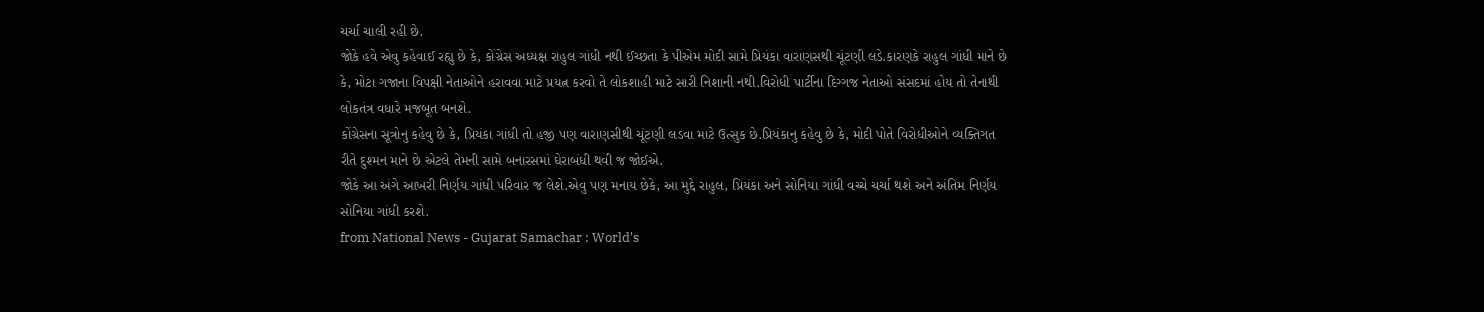ચર્ચા ચાલી રહી છે.
જોકે હવે એવુ કહેવાઈ રહ્યુ છે કે, કોંગ્રેસ અધ્યક્ષ રાહુલ ગાંધી નથી ઈચ્છતા કે પીએમ મોદી સામે પ્રિયંકા વારાણસથી ચૂંટણી લડે.કારણકે રાહુલ ગાંધી માને છે કે, મોટા ગજાના વિપક્ષી નેતાઓને હરાવવા માટે પ્રયત્ન કરવો તે લોકશાહી માટે સારી નિશાની નથી.વિરોધી પાર્ટીના દિગ્ગજ નેતાઓ સંસદમાં હોય તો તેનાથી લોકતંત્ર વધારે મજબૂત બનશે.
કોંગ્રેસના સૂત્રોનુ કહેવુ છે કે, પ્રિયંકા ગાંધી તો હજી પણ વારાણસીથી ચૂંટણી લડવા માટે ઉત્સુક છે.પ્રિયંકાનુ કહેવુ છે કે, મોદી પોતે વિરોધીઓને વ્યક્તિગત રીતે દુશ્મન માને છે એટલે તેમની સામે બનારસમાં ઘેરાબંધી થવી જ જોઈએ.
જોકે આ અંગે આખરી નિર્ણય ગાંધી પરિવાર જ લેશે.એવુ પણ મનાય છેકે, આ મુદ્દે રાહુલ, પ્રિયંકા અને સોનિયા ગાંધી વચ્ચે ચર્ચા થશે અને અંતિમ નિર્ણય સોનિયા ગાંધી કરશે.
from National News - Gujarat Samachar : World's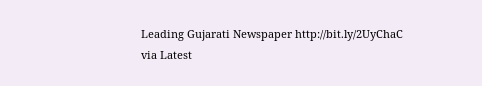Leading Gujarati Newspaper http://bit.ly/2UyChaC
via Latest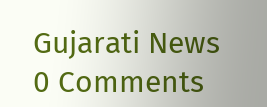Gujarati News
0 Comments